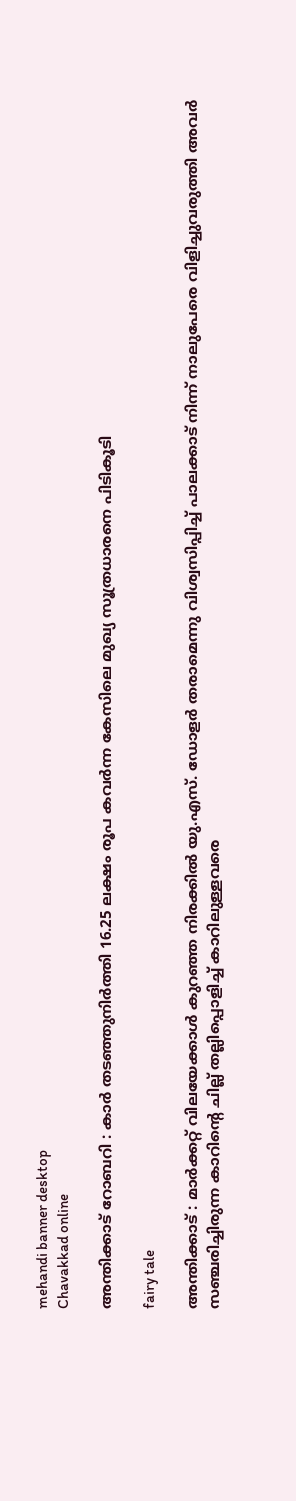mehandi banner desktop
Chavakkad online

അന്തിക്കാട് റോബറി : കാർ തടഞ്ഞുനിർത്തി 16.25 ലക്ഷം രൂപ കവർന്ന കേസിലെ മുഖ്യ സൂത്രധാരനെ പിടികൂടി

fairy tale

അന്തിക്കാട് : മാർക്കറ്റ് വിലയേക്കാൾ കുറഞ്ഞ നിരക്കിൽ യു.എസ്. ഡോളർ തരാമെന്നു വിശ്വസിപ്പിച്ച് പാലക്കാട് നിന്ന് നാലുപേരെ വിളിച്ചുവരുത്തി അവർ സഞ്ചരിച്ചിരുന്ന കാറിന്റെ ചില്ല് തല്ലിപ്പൊളിച്ച് കാറിലുള്ളവരെ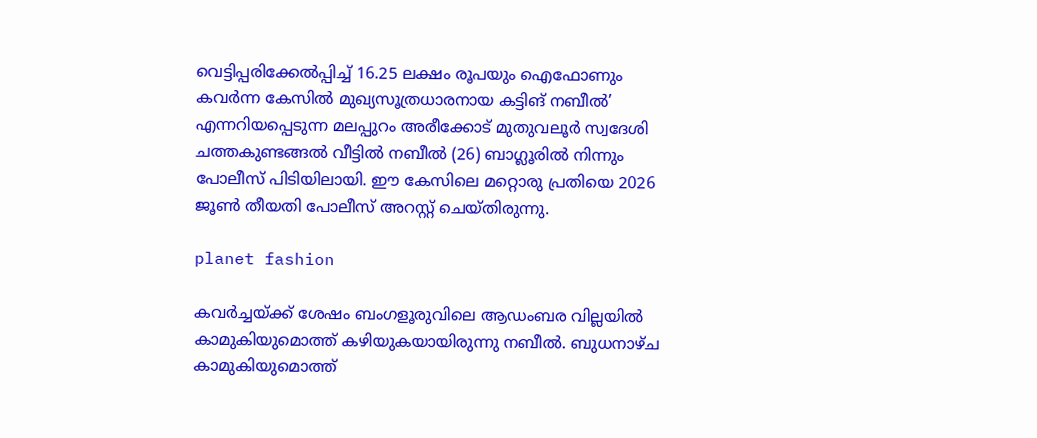വെട്ടിപ്പരിക്കേൽപ്പിച്ച് 16.25 ലക്ഷം രൂപയും ഐഫോണും കവർന്ന കേസിൽ മുഖ്യസൂത്രധാരനായ കട്ടിങ് നബീൽ’ എന്നറിയപ്പെടുന്ന മലപ്പുറം അരീക്കോട് മുതുവലൂർ സ്വദേശി ചത്തകുണ്ടങ്ങൽ വീട്ടിൽ നബീൽ (26) ബാഗ്ലൂരിൽ നിന്നും പോലീസ് പിടിയിലായി. ഈ കേസിലെ മറ്റൊരു പ്രതിയെ 2026 ജൂൺ തീയതി പോലീസ് അറസ്റ്റ് ചെയ്തിരുന്നു.

planet fashion

കവർച്ചയ്ക്ക് ശേഷം ബംഗളൂരുവിലെ ആഡംബര വില്ലയിൽ കാമുകിയുമൊത്ത് കഴിയുകയായിരുന്നു നബീൽ. ബുധനാഴ്ച കാമുകിയുമൊത്ത്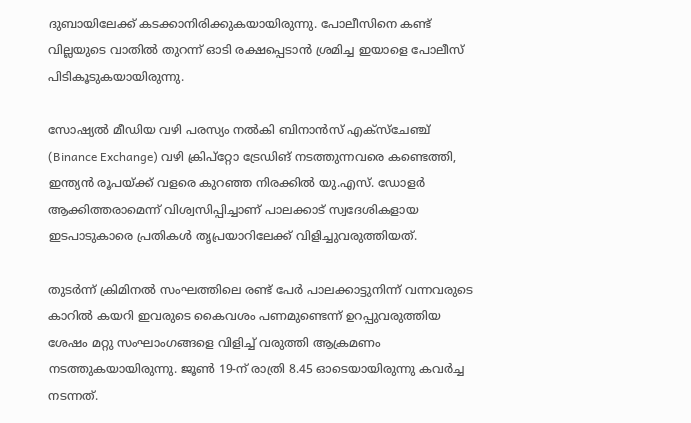ദുബായിലേക്ക് കടക്കാനിരിക്കുകയായിരുന്നു. പോലീസിനെ കണ്ട് വില്ലയുടെ വാതിൽ തുറന്ന് ഓടി രക്ഷപ്പെടാൻ ശ്രമിച്ച ഇയാളെ പോലീസ് പിടികൂടുകയായിരുന്നു.

സോഷ്യൽ മീഡിയ വഴി പരസ്യം നൽകി ബിനാൻസ് എക്സ്ചേഞ്ച് (Binance Exchange) വഴി ക്രിപ്റ്റോ ട്രേഡിങ് നടത്തുന്നവരെ കണ്ടെത്തി, ഇന്ത്യൻ രൂപയ്ക്ക് വളരെ കുറഞ്ഞ നിരക്കിൽ യു.എസ്. ഡോളർ ആക്കിത്തരാമെന്ന് വിശ്വസിപ്പിച്ചാണ് പാലക്കാട് സ്വദേശികളായ ഇടപാടുകാരെ പ്രതികൾ തൃപ്രയാറിലേക്ക് വിളിച്ചുവരുത്തിയത്.

തുടർന്ന് ക്രിമിനൽ സംഘത്തിലെ രണ്ട് പേർ പാലക്കാട്ടുനിന്ന് വന്നവരുടെ കാറിൽ കയറി ഇവരുടെ കൈവശം പണമുണ്ടെന്ന് ഉറപ്പുവരുത്തിയ ശേഷം മറ്റു സംഘാംഗങ്ങളെ വിളിച്ച് വരുത്തി ആക്രമണം നടത്തുകയായിരുന്നു. ജൂൺ 19-ന് രാത്രി 8.45 ഓടെയായിരുന്നു കവർച്ച നടന്നത്.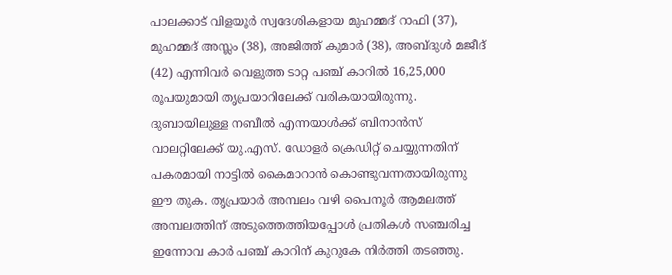പാലക്കാട് വിളയൂർ സ്വദേശികളായ മുഹമ്മദ് റാഫി (37), മുഹമ്മദ് അസ്ലം (38), അജിത്ത് കുമാർ (38), അബ്ദുൾ മജീദ് (42) എന്നിവർ വെളുത്ത ടാറ്റ പഞ്ച് കാറിൽ 16,25,000 രൂപയുമായി തൃപ്രയാറിലേക്ക് വരികയായിരുന്നു. ദുബായിലുള്ള നബീൽ എന്നയാൾക്ക് ബിനാൻസ് വാലറ്റിലേക്ക് യു.എസ്. ഡോളർ ക്രെഡിറ്റ് ചെയ്യുന്നതിന് പകരമായി നാട്ടിൽ കൈമാറാൻ കൊണ്ടുവന്നതായിരുന്നു ഈ തുക. തൃപ്രയാർ അമ്പലം വഴി പൈനൂർ ആമലത്ത് അമ്പലത്തിന് അടുത്തെത്തിയപ്പോൾ പ്രതികൾ സഞ്ചരിച്ച ഇന്നോവ കാർ പഞ്ച് കാറിന് കുറുകേ നിർത്തി തടഞ്ഞു.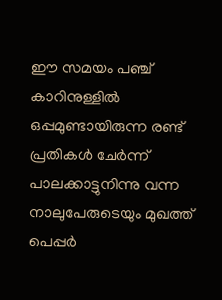ഈ സമയം പഞ്ച് കാറിനുള്ളിൽ ഒപ്പമുണ്ടായിരുന്ന രണ്ട് പ്രതികൾ ചേർന്ന് പാലക്കാട്ടുനിന്നു വന്ന നാലുപേരുടെയും മുഖത്ത് പെപ്പർ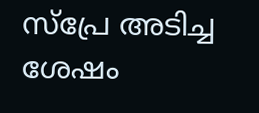സ്പ്രേ അടിച്ച ശേഷം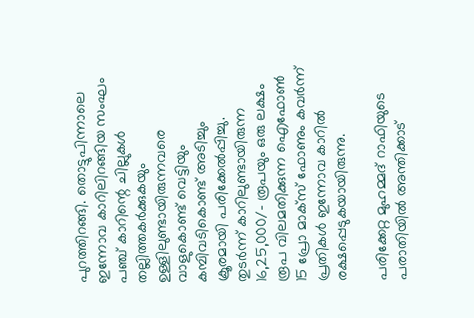പുറത്തിറങ്ങി. തൊട്ടുപിന്നാലെ ഇന്നോവ കാറിലിറങ്ങിയ സംഘം പഞ്ച് കാറിന്റെ ചില്ലുകൾ തല്ലിത്തകർക്കുകയും ഉള്ളിലുണ്ടായിരുന്നവരെ വാളുകൊണ്ട് വെട്ടിയും കമ്പിവടികൊണ്ട് അടിച്ചും ക്രൂരമായി പരിക്കേൽപ്പിച്ചു. തുടർന്ന് കാറിലുണ്ടായിരുന്ന 16,25,000/- രൂപയും ഒരു ലക്ഷം രൂപ വിലമതിക്കുന്ന ഐഫോൺ 15 പ്രോ മാക്സ് ഫോണും കവർന്ന് പ്രതികൾ ഇന്നോവ കാറിൽ രക്ഷപ്പെടുകയായിരുന്നു.

പരിക്കേറ്റ മുഹമ്മദ് റാഫിയുടെ പരാതിയിൽ അന്തിക്കാട്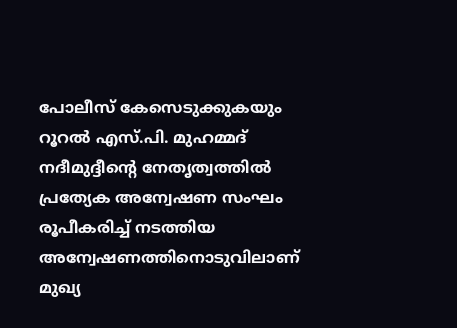പോലീസ് കേസെടുക്കുകയും റൂറൽ എസ്.പി. മുഹമ്മദ് നദീമുദ്ദീന്റെ നേതൃത്വത്തിൽ പ്രത്യേക അന്വേഷണ സംഘം രൂപീകരിച്ച് നടത്തിയ അന്വേഷണത്തിനൊടുവിലാണ് മുഖ്യ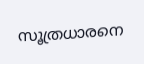സൂത്രധാരനെ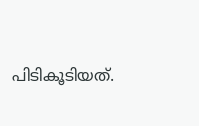പിടികൂടിയത്.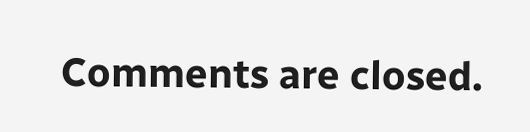Comments are closed.